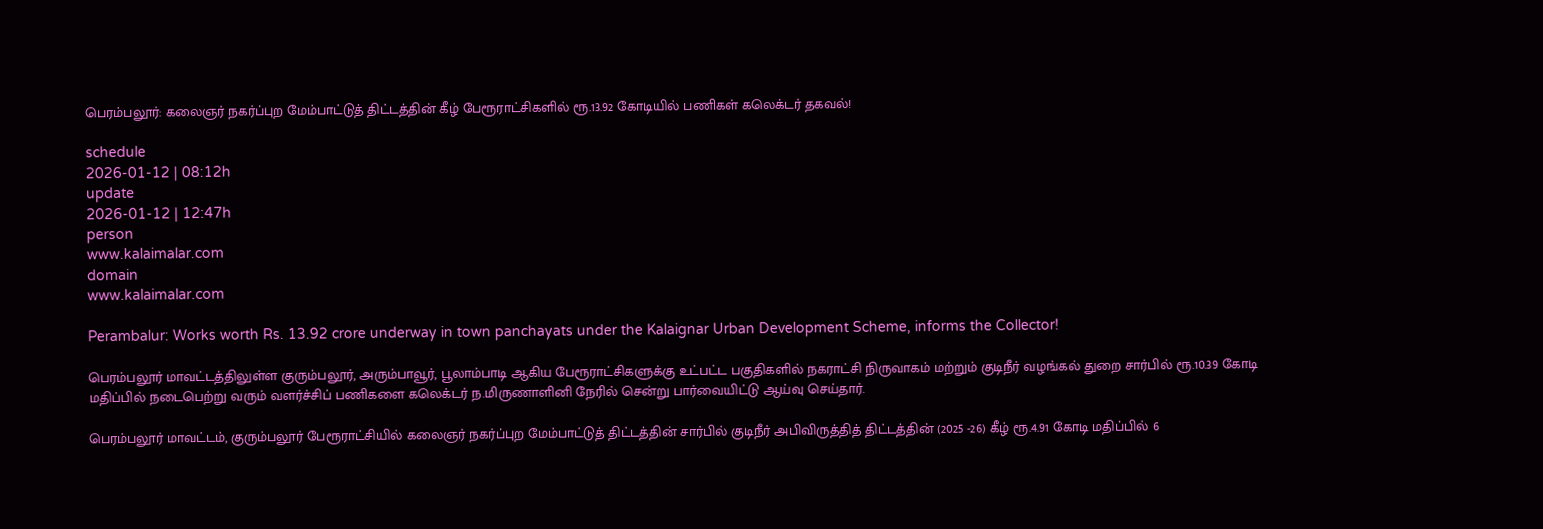பெரம்பலூர்: கலைஞர் நகர்ப்புற மேம்பாட்டுத் திட்டத்தின் கீழ் பேரூராட்சிகளில் ரூ.13.92 கோடியில் பணிகள் கலெக்டர் தகவல்!

schedule
2026-01-12 | 08:12h
update
2026-01-12 | 12:47h
person
www.kalaimalar.com
domain
www.kalaimalar.com

Perambalur: Works worth Rs. 13.92 crore underway in town panchayats under the Kalaignar Urban Development Scheme, informs the Collector!

பெரம்பலூர் மாவட்டத்திலுள்ள குரும்பலூர், அரும்பாவூர், பூலாம்பாடி ஆகிய பேரூராட்சிகளுக்கு உட்பட்ட பகுதிகளில் நகராட்சி நிருவாகம் மற்றும் குடிநீர் வழங்கல் துறை சார்பில் ரூ.10.39 கோடி மதிப்பில் நடைபெற்று வரும் வளர்ச்சிப் பணிகளை கலெக்டர் ந.மிருணாளினி நேரில் சென்று பார்வையிட்டு ஆய்வு செய்தார்.

பெரம்பலூர் மாவட்டம், குரும்பலூர் பேரூராட்சியில் கலைஞர் நகர்ப்புற மேம்பாட்டுத் திட்டத்தின் சார்பில் குடிநீர் அபிவிருத்தித் திட்டத்தின் (2025 -26) கீழ் ரூ.4.91 கோடி மதிப்பில் 6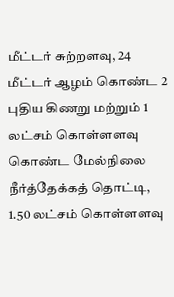மீட்டர் சுற்றளவு, 24 மீட்டர் ஆழம் கொண்ட 2 புதிய கிணறு மற்றும் 1 லட்சம் கொள்ளளவு கொண்ட மேல்நிலை நீர்த்தேக்கத் தொட்டி, 1.50 லட்சம் கொள்ளளவு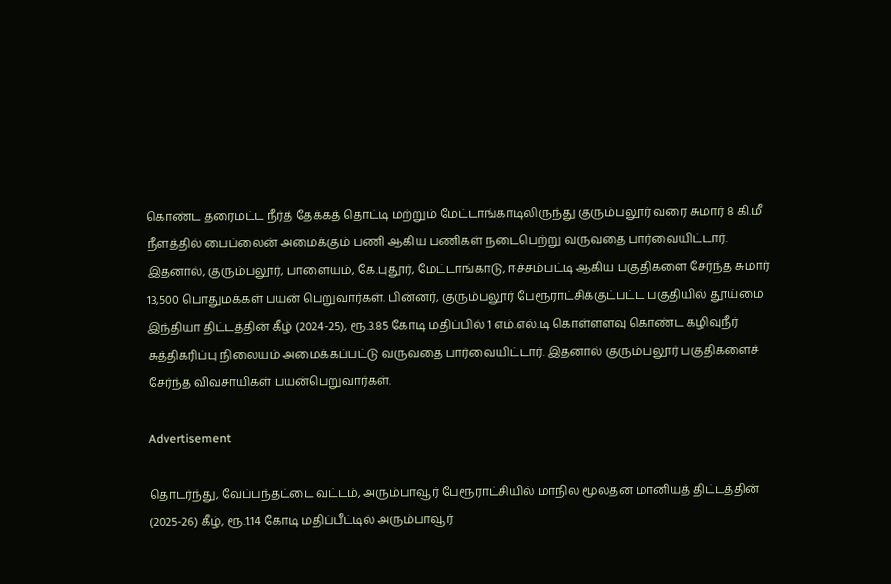கொண்ட தரைமட்ட நீர்த் தேக்கத் தொட்டி மற்றும் மேட்டாங்காடிலிருந்து குரும்பலூர் வரை சுமார் 8 கி.மீ நீளத்தில் பைப்லைன் அமைக்கும் பணி ஆகிய பணிகள் நடைபெற்று வருவதை பார்வையிட்டார். இதனால், குரும்பலூர், பாளையம், கே.புதூர், மேட்டாங்காடு, ஈச்சம்பட்டி ஆகிய பகுதிகளை சேர்ந்த சுமார் 13,500 பொதுமக்கள் பயன் பெறுவார்கள். பின்னர், குரும்பலூர் பேரூராட்சிக்குட்பட்ட பகுதியில் தூய்மை இந்தியா திட்டத்தின் கீழ் (2024-25), ரூ.3.85 கோடி மதிப்பில் 1 எம்.எல்.டி கொள்ளளவு கொண்ட கழிவுநீர் சுத்திகரிப்பு நிலையம் அமைக்கப்பட்டு வருவதை பார்வையிட்டார். இதனால் குரும்பலூர் பகுதிகளைச் சேர்ந்த விவசாயிகள் பயன்பெறுவார்கள்.

Advertisement

தொடர்ந்து, வேப்பந்தட்டை வட்டம், அரும்பாவூர் பேரூராட்சியில் மாநில மூலதன மானியத் திட்டத்தின் (2025-26) கீழ், ரூ.1.14 கோடி மதிப்பீட்டில் அரும்பாவூர்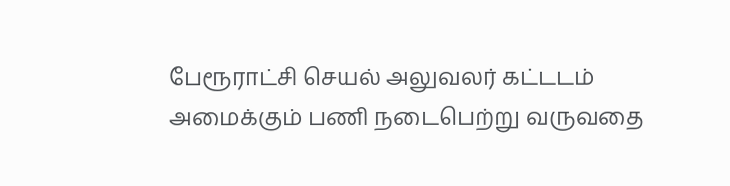பேரூராட்சி செயல் அலுவலர் கட்டடம் அமைக்கும் பணி நடைபெற்று வருவதை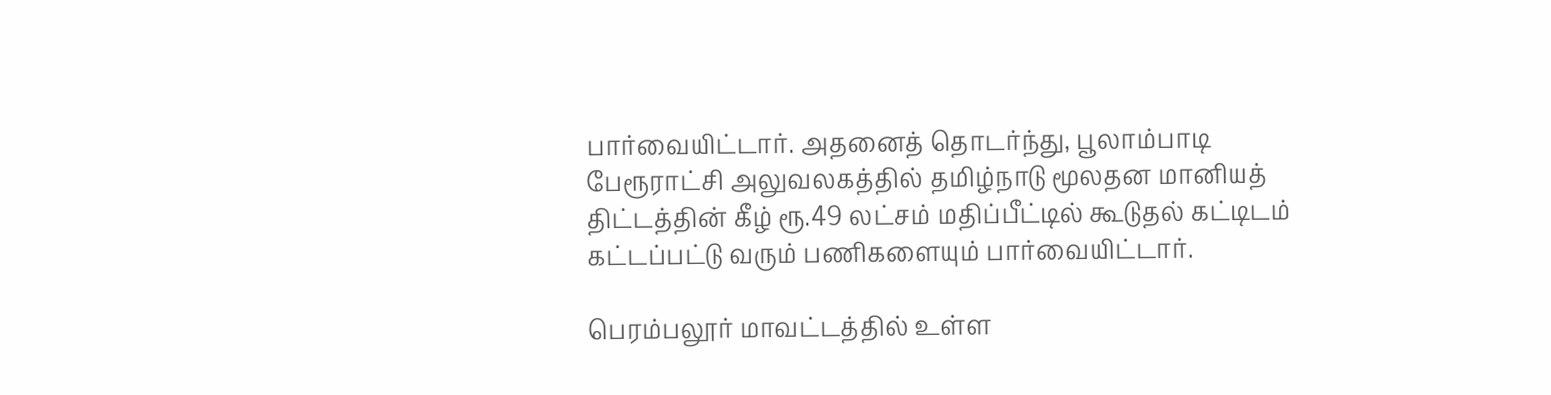பார்வையிட்டார். அதனைத் தொடர்ந்து, பூலாம்பாடி பேரூராட்சி அலுவலகத்தில் தமிழ்நாடு மூலதன மானியத் திட்டத்தின் கீழ் ரூ.49 லட்சம் மதிப்பீட்டில் கூடுதல் கட்டிடம் கட்டப்பட்டு வரும் பணிகளையும் பார்வையிட்டார்.

பெரம்பலூர் மாவட்டத்தில் உள்ள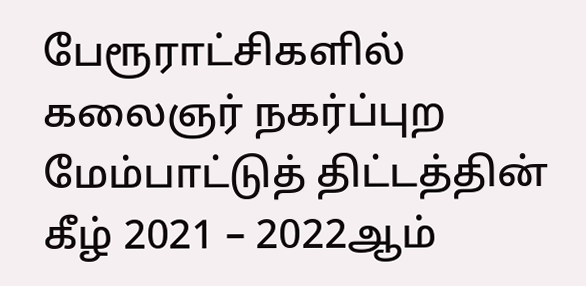பேரூராட்சிகளில் கலைஞர் நகர்ப்புற மேம்பாட்டுத் திட்டத்தின் கீழ் 2021 – 2022ஆம்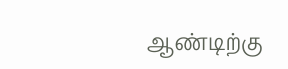ஆண்டிற்கு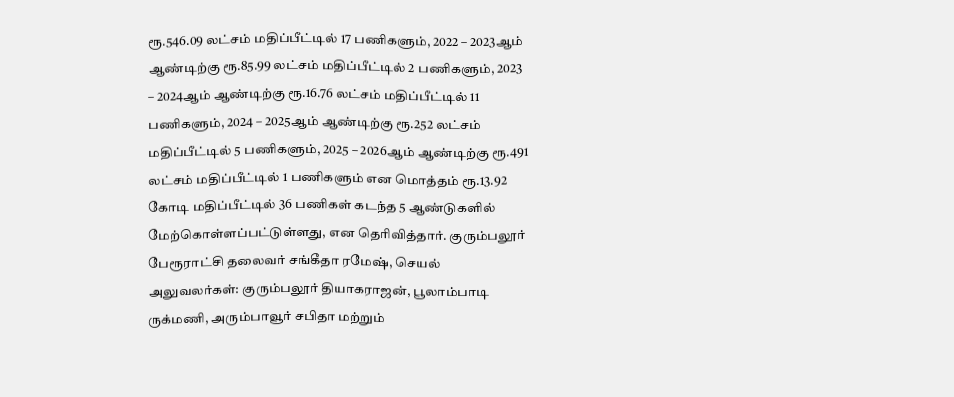ரூ.546.09 லட்சம் மதிப்பீட்டில் 17 பணிகளும், 2022 – 2023ஆம் ஆண்டிற்கு ரூ.85.99 லட்சம் மதிப்பீட்டில் 2 பணிகளும், 2023 – 2024ஆம் ஆண்டிற்கு ரூ.16.76 லட்சம் மதிப்பீட்டில் 11 பணிகளும், 2024 – 2025ஆம் ஆண்டிற்கு ரூ.252 லட்சம் மதிப்பீட்டில் 5 பணிகளும், 2025 – 2026ஆம் ஆண்டிற்கு ரூ.491 லட்சம் மதிப்பீட்டில் 1 பணிகளும் என மொத்தம் ரூ.13.92 கோடி மதிப்பீட்டில் 36 பணிகள் கடந்த 5 ஆண்டுகளில் மேற்கொள்ளப்பட்டுள்ளது, என தெரிவித்தார். குரும்பலூர் பேரூராட்சி தலைவர் சங்கீதா ரமேஷ், செயல் அலுவலர்கள்: குரும்பலூர் தியாகராஜன், பூலாம்பாடி ருக்மணி, அரும்பாவூர் சபிதா மற்றும்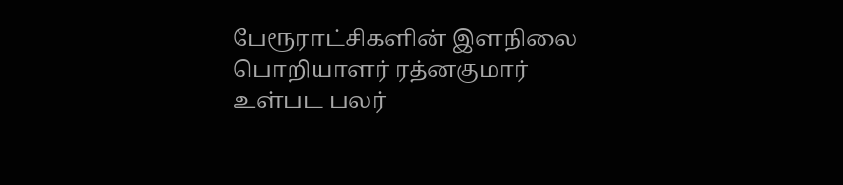பேரூராட்சிகளின் இளநிலை பொறியாளர் ரத்னகுமார் உள்பட பலர்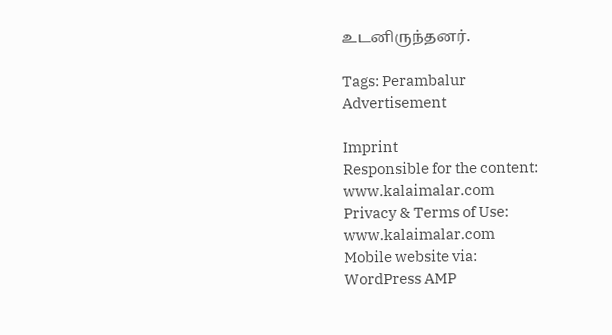உடனிருந்தனர்.

Tags: Perambalur
Advertisement

Imprint
Responsible for the content:
www.kalaimalar.com
Privacy & Terms of Use:
www.kalaimalar.com
Mobile website via:
WordPress AMP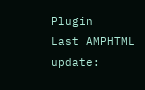Plugin
Last AMPHTML update: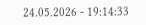24.05.2026 - 19:14:33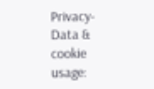Privacy-Data & cookie usage: